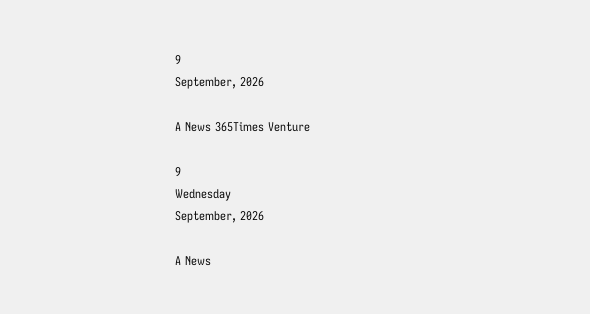9
September, 2026

A News 365Times Venture

9
Wednesday
September, 2026

A News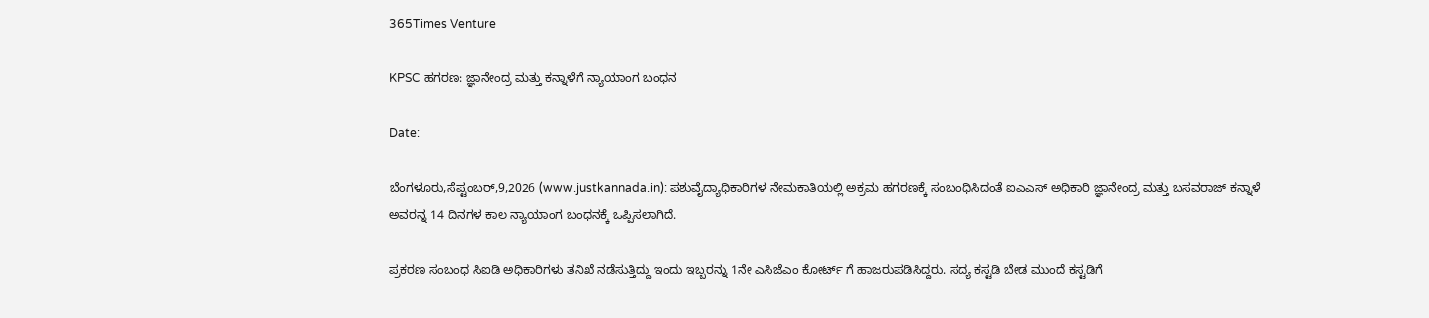365Times Venture

KPSC ಹಗರಣ: ಜ್ಞಾನೇಂದ್ರ ಮತ್ತು ಕನ್ನಾಳೆಗೆ ನ್ಯಾಯಾಂಗ ಬಂಧನ

Date:

ಬೆಂಗಳೂರು,ಸೆಪ್ಟಂಬರ್,9,2026 (www.justkannada.in): ಪಶುವೈದ್ಯಾಧಿಕಾರಿಗಳ ನೇಮಕಾತಿಯಲ್ಲಿ ಅಕ್ರಮ ಹಗರಣಕ್ಕೆ ಸಂಬಂಧಿಸಿದಂತೆ ಐಎಎಸ್ ಅಧಿಕಾರಿ ಜ್ಞಾನೇಂದ್ರ ಮತ್ತು ಬಸವರಾಜ್ ಕನ್ನಾಳೆ ಅವರನ್ನ 14 ದಿನಗಳ ಕಾಲ ನ್ಯಾಯಾಂಗ ಬಂಧನಕ್ಕೆ ಒಪ್ಪಿಸಲಾಗಿದೆ.

ಪ್ರಕರಣ ಸಂಬಂಧ ಸಿಐಡಿ ಅಧಿಕಾರಿಗಳು ತನಿಖೆ ನಡೆಸುತ್ತಿದ್ದು ಇಂದು ಇಬ್ಬರನ್ನು 1ನೇ ಎಸಿಜೆಎಂ ಕೋರ್ಟ್ ಗೆ ಹಾಜರುಪಡಿಸಿದ್ದರು. ಸದ್ಯ ಕಸ್ಟಡಿ ಬೇಡ ಮುಂದೆ ಕಸ್ಟಡಿಗೆ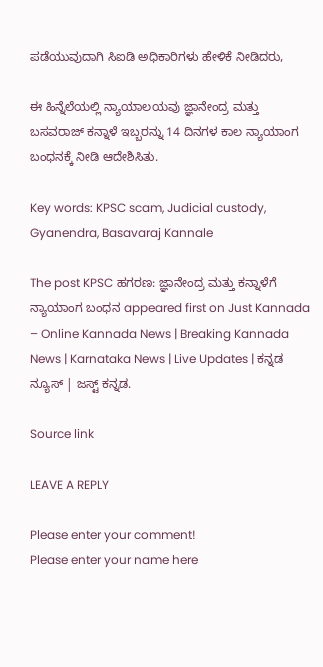ಪಡೆಯುವುದಾಗಿ ಸಿಐಡಿ ಅಧಿಕಾರಿಗಳು ಹೇಳಿಕೆ ನೀಡಿದರು,

ಈ ಹಿನ್ನೆಲೆಯಲ್ಲಿ ನ್ಯಾಯಾಲಯವು ಜ್ಞಾನೇಂದ್ರ ಮತ್ತು ಬಸವರಾಜ್ ಕನ್ನಾಳೆ ಇಬ್ಬರನ್ನು 14 ದಿನಗಳ ಕಾಲ ನ್ಯಾಯಾಂಗ ಬಂಧನಕ್ಕೆ ನೀಡಿ ಆದೇಶಿಸಿತು.

Key words: KPSC scam, Judicial custody, Gyanendra, Basavaraj Kannale

The post KPSC ಹಗರಣ: ಜ್ಞಾನೇಂದ್ರ ಮತ್ತು ಕನ್ನಾಳೆಗೆ ನ್ಯಾಯಾಂಗ ಬಂಧನ appeared first on Just Kannada – Online Kannada News | Breaking Kannada News | Karnataka News | Live Updates | ಕನ್ನಡ ನ್ಯೂಸ್ | ಜಸ್ಟ್ ಕನ್ನಡ.

Source link

LEAVE A REPLY

Please enter your comment!
Please enter your name here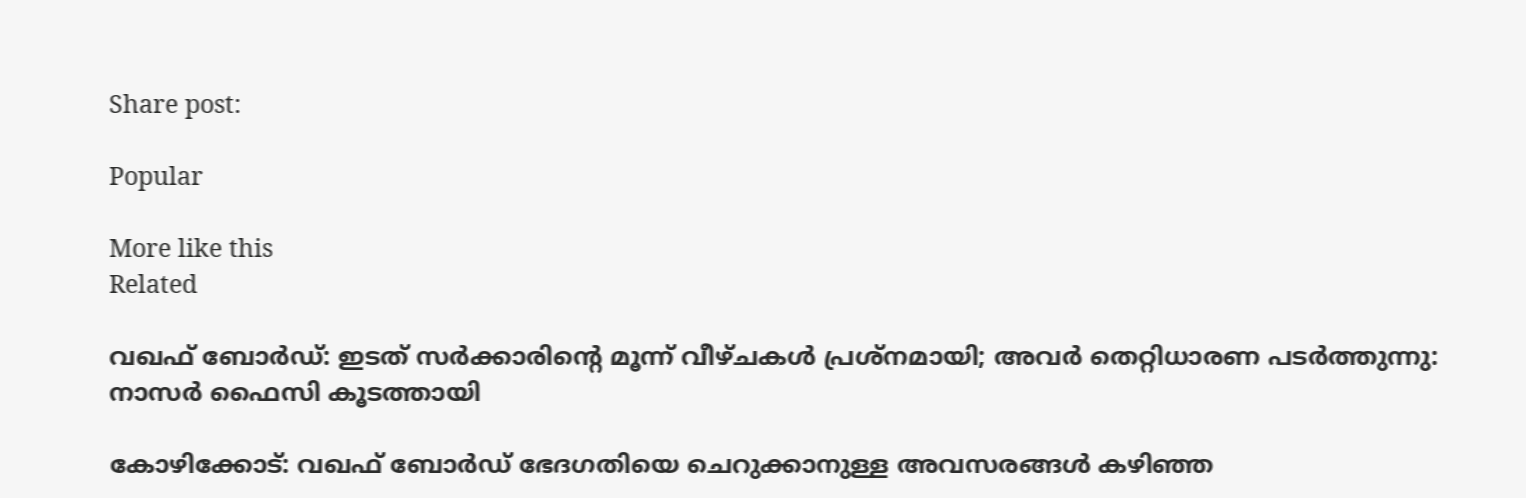Share post:

Popular

More like this
Related

വഖഫ് ബോര്‍ഡ്: ഇടത് സര്‍ക്കാരിന്റെ മൂന്ന് വീഴ്ചകള്‍ പ്രശ്‌നമായി; അവര്‍ തെറ്റിധാരണ പടര്‍ത്തുന്നു: നാസര്‍ ഫൈസി കൂടത്തായി

കോഴിക്കോട്‌: വഖഫ് ബോര്‍ഡ് ഭേദഗതിയെ ചെറുക്കാനുള്ള അവസരങ്ങള്‍ കഴിഞ്ഞ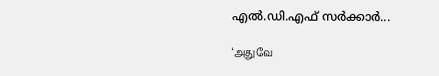എല്‍.ഡി.എഫ് സര്‍ക്കാര്‍...

‘அதுவே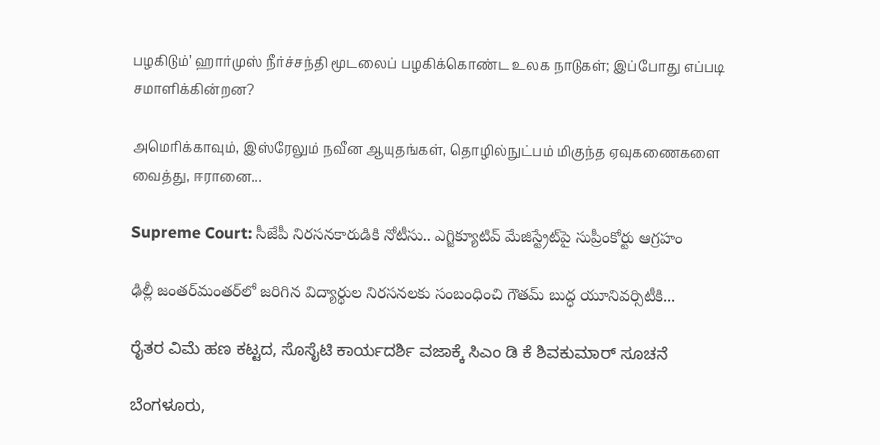பழகிடும்’ ஹார்முஸ் நீர்ச்சந்தி மூடலைப் பழகிக்கொண்ட உலக நாடுகள்; இப்போது எப்படி சமாளிக்கின்றன?

அமெரிக்காவும், இஸ்ரேலும் நவீன ஆயுதங்கள், தொழில்நுட்பம் மிகுந்த ஏவுகணைகளை வைத்து, ஈரானை...

Supreme Court: సీజేపీ నిరసనకారుడికి నోటీసు.. ఎగ్జిక్యూటివ్ మేజిస్ట్రేట్‌పై సుప్రీంకోర్టు ఆగ్రహం

ఢిల్లీ జంతర్‌మంతర్‌లో జరిగిన విద్యార్థుల నిరసనలకు సంబంధించి గౌతమ్ బుద్ధ యూనివర్సిటీకి...

ರೈತರ ವಿಮೆ ಹಣ ಕಟ್ಟದ, ಸೊಸೈಟಿ ಕಾರ್ಯದರ್ಶಿ ವಜಾಕ್ಕೆ ಸಿಎಂ ಡಿ ಕೆ ಶಿವಕುಮಾರ್ ಸೂಚನೆ

ಬೆಂಗಳೂರು,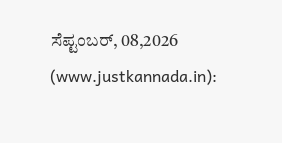ಸೆಪ್ಟಂಬರ್, 08,2026 (www.justkannada.in):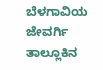ಬೆಳಗಾವಿಯ ಜೇವರ್ಗಿ ತಾಲ್ಲೂಕಿನ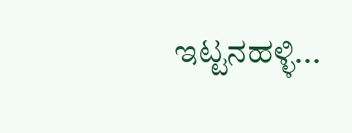ಇಟ್ಟನಹಳ್ಳಿ...